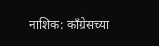नाशिक: काँग्रेसच्या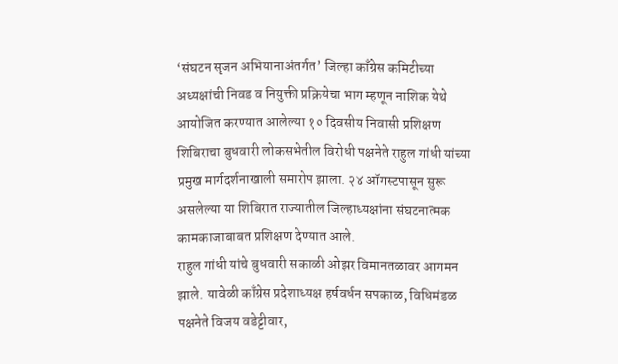‘संघटन सृजन अभियानाअंतर्गत’ जिल्हा काँग्रेस कमिटीच्या अध्यक्षांची निवड व नियुक्ती प्रक्रियेचा भाग म्हणून नाशिक येथे आयोजित करण्यात आलेल्या १० दिवसीय निवासी प्रशिक्षण शिबिराचा बुधवारी लोकसभेतील विरोधी पक्षनेते राहुल गांधी यांच्या प्रमुख मार्गदर्शनाखाली समारोप झाला. २४ ऑगस्टपासून सुरू असलेल्या या शिबिरात राज्यातील जिल्हाध्यक्षांना संघटनात्मक कामकाजाबाबत प्रशिक्षण देण्यात आले.
राहुल गांधी यांचे बुधवारी सकाळी ओझर विमानतळावर आगमन झाले. यावेळी काँग्रेस प्रदेशाध्यक्ष हर्षवर्धन सपकाळ, विधिमंडळ पक्षनेते विजय वडेट्टीवार,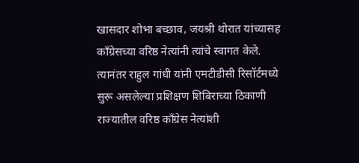खासदार शोभा बच्छाव, जयश्री थोरात यांच्यासह काँग्रेसच्या वरिष्ठ नेत्यांनी त्यांचे स्वागत केले.
त्यानंतर राहुल गांधी यांनी एमटीडीसी रिसॉर्टमध्ये सुरू असलेल्या प्रशिक्षण शिबिराच्या ठिकाणी राज्यातील वरिष्ठ काँग्रेस नेत्यांशी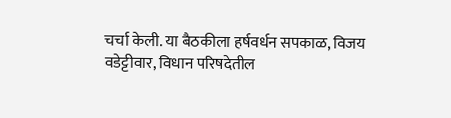चर्चा केली. या बैठकीला हर्षवर्धन सपकाळ, विजय वडेट्टीवार, विधान परिषदेतील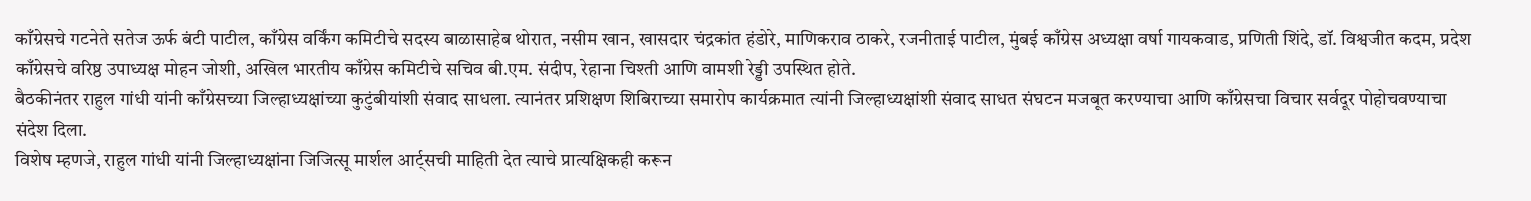काँग्रेसचे गटनेते सतेज ऊर्फ बंटी पाटील, काँग्रेस वर्किंग कमिटीचे सदस्य बाळासाहेब थोरात, नसीम खान, खासदार चंद्रकांत हंडोरे, माणिकराव ठाकरे, रजनीताई पाटील, मुंबई काँग्रेस अध्यक्षा वर्षा गायकवाड, प्रणिती शिंदे, डॉ. विश्वजीत कदम, प्रदेश काँग्रेसचे वरिष्ठ उपाध्यक्ष मोहन जोशी, अखिल भारतीय काँग्रेस कमिटीचे सचिव बी.एम. संदीप, रेहाना चिश्ती आणि वामशी रेड्डी उपस्थित होते.
बैठकीनंतर राहुल गांधी यांनी काँग्रेसच्या जिल्हाध्यक्षांच्या कुटुंबीयांशी संवाद साधला. त्यानंतर प्रशिक्षण शिबिराच्या समारोप कार्यक्रमात त्यांनी जिल्हाध्यक्षांशी संवाद साधत संघटन मजबूत करण्याचा आणि काँग्रेसचा विचार सर्वदूर पोहोचवण्याचा संदेश दिला.
विशेष म्हणजे, राहुल गांधी यांनी जिल्हाध्यक्षांना जिजित्सू मार्शल आर्ट्सची माहिती देत त्याचे प्रात्यक्षिकही करून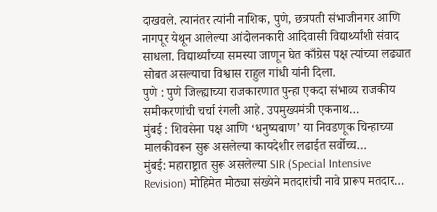दाखवले. त्यानंतर त्यांनी नाशिक, पुणे, छत्रपती संभाजीनगर आणि नागपूर येथून आलेल्या आंदोलनकारी आदिवासी विद्यार्थ्यांशी संवाद साधला. विद्यार्थ्यांच्या समस्या जाणून घेत काँग्रेस पक्ष त्यांच्या लढ्यात सोबत असल्याचा विश्वास राहुल गांधी यांनी दिला.
पुणे : पुणे जिल्ह्याच्या राजकारणात पुन्हा एकदा संभाव्य राजकीय समीकरणांची चर्चा रंगली आहे. उपमुख्यमंत्री एकनाथ…
मुंबई : शिवसेना पक्ष आणि ‘धनुष्यबाण’ या निवडणूक चिन्हाच्या मालकीवरून सुरू असलेल्या कायदेशीर लढाईत सर्वोच्च…
मुंबई: महाराष्ट्रात सुरू असलेल्या SIR (Special Intensive Revision) मोहिमेत मोठ्या संख्येने मतदारांची नावे प्रारूप मतदार…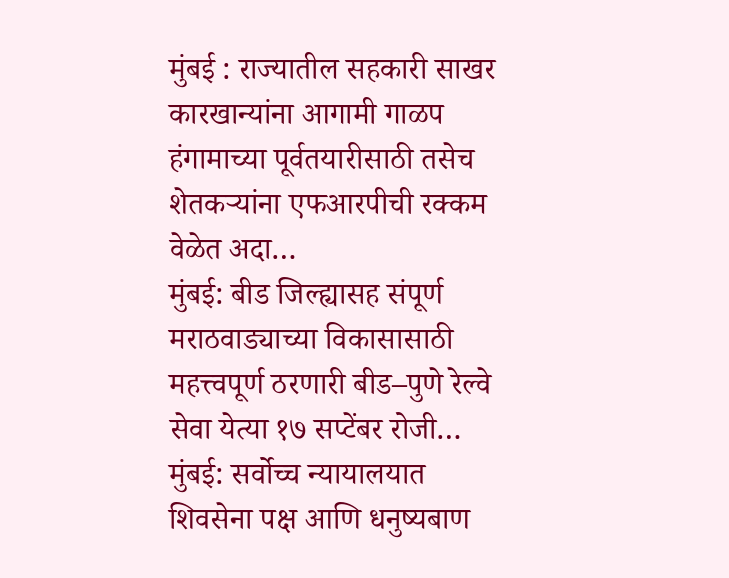मुंबई : राज्यातील सहकारी साखर कारखान्यांना आगामी गाळप हंगामाच्या पूर्वतयारीसाठी तसेच शेतकऱ्यांना एफआरपीची रक्कम वेळेत अदा…
मुंबई: बीड जिल्ह्यासह संपूर्ण मराठवाड्याच्या विकासासाठी महत्त्वपूर्ण ठरणारी बीड–पुणे रेल्वे सेवा येत्या १७ सप्टेंबर रोजी…
मुंबई: सर्वोच्च न्यायालयात शिवसेना पक्ष आणि धनुष्यबाण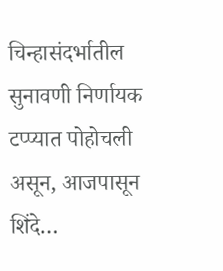चिन्हासंदर्भातील सुनावणी निर्णायक टप्प्यात पोहोचली असून, आजपासून शिंदे…